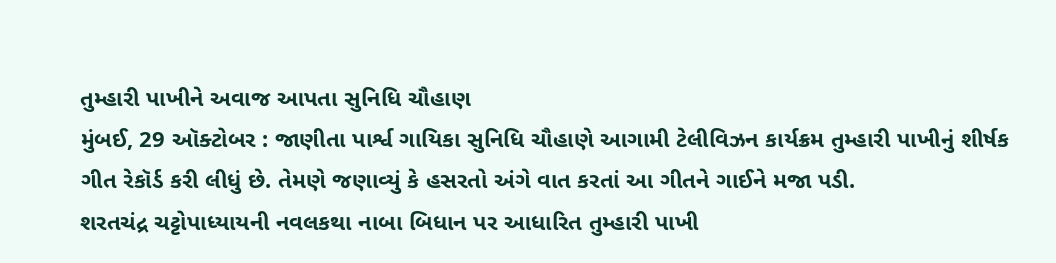તુમ્હારી પાખીને અવાજ આપતા સુનિધિ ચૌહાણ
મુંબઈ, 29 ઑક્ટોબર : જાણીતા પાર્શ્વ ગાયિકા સુનિધિ ચૌહાણે આગામી ટેલીવિઝન કાર્યક્રમ તુમ્હારી પાખીનું શીર્ષક ગીત રેકૉર્ડ કરી લીધું છે. તેમણે જણાવ્યું કે હસરતો અંગે વાત કરતાં આ ગીતને ગાઈને મજા પડી.
શરતચંદ્ર ચટ્ટોપાધ્યાયની નવલકથા નાબા બિધાન પર આધારિત તુમ્હારી પાખી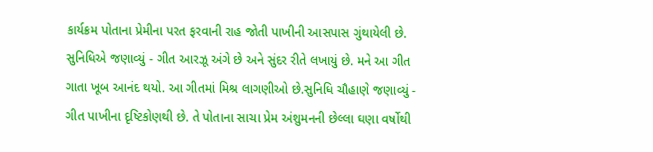કાર્યક્રમ પોતાના પ્રેમીના પરત ફરવાની રાહ જોતી પાખીની આસપાસ ગુંથાયેલી છે. સુનિધિએ જણાવ્યું - ગીત આરઝૂ અંગે છે અને સુંદર રીતે લખાયું છે. મને આ ગીત ગાતા ખૂબ આનંદ થયો. આ ગીતમાં મિશ્ર લાગણીઓ છે.સુનિધિ ચૌહાણે જણાવ્યું - ગીત પાખીના દૃષ્ટિકોણથી છે. તે પોતાના સાચા પ્રેમ અંશુમનની છેલ્લા ઘણા વર્ષોથી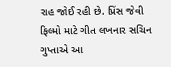રાહ જોઈ રહી છે. પ્રિંસ જેવી ફિલ્મો માટે ગીત લખનાર સચિન ગુપ્તાએ આ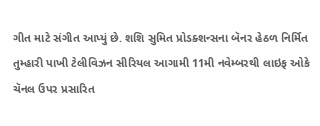ગીત માટે સંગીત આપ્યું છે. શશિ સુમિત પ્રોડક્શન્સના બૅનર હેઠળ નિર્મિત તુમ્હારી પાખી ટેલીવિઝન સીરિયલ આગામી 11મી નવેમ્બરથી લાઇફ ઓકે ચૅનલ ઉપર પ્રસારિત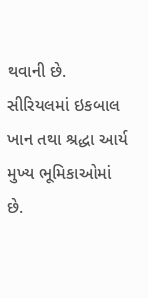થવાની છે. સીરિયલમાં ઇકબાલ ખાન તથા શ્રદ્ધા આર્ય મુખ્ય ભૂમિકાઓમાં છે.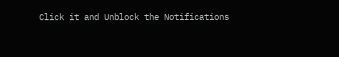Click it and Unblock the Notifications